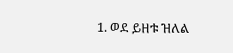1. ወደ ይዘቱ ዝለል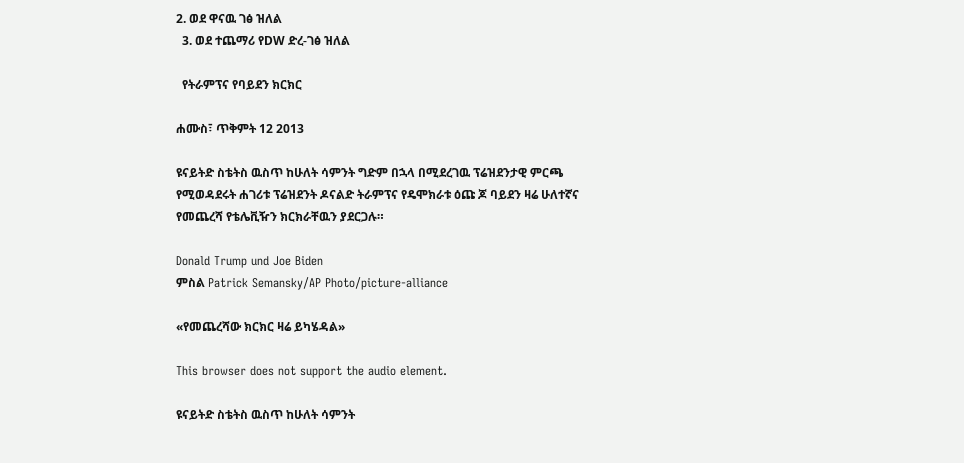2. ወደ ዋናዉ ገፅ ዝለል
  3. ወደ ተጨማሪ የDW ድረ-ገፅ ዝለል

  የትራምፕና የባይደን ክርክር

ሐሙስ፣ ጥቅምት 12 2013

ዩናይትድ ስቴትስ ዉስጥ ከሁለት ሳምንት ግድም በኋላ በሚደረገዉ ፕሬዝደንታዊ ምርጫ የሚወዳደሩት ሐገሪቱ ፕሬዝደንት ዶናልድ ትራምፕና የዴሞክራቱ ዕጩ ጆ ባይደን ዛሬ ሁለተኛና የመጨረሻ የቴሌቪዥን ክርክራቸዉን ያደርጋሉ።

Donald Trump und Joe Biden
ምስል Patrick Semansky/AP Photo/picture-alliance

«የመጨረሻው ክርክር ዛሬ ይካሄዳል»

This browser does not support the audio element.

ዩናይትድ ስቴትስ ዉስጥ ከሁለት ሳምንት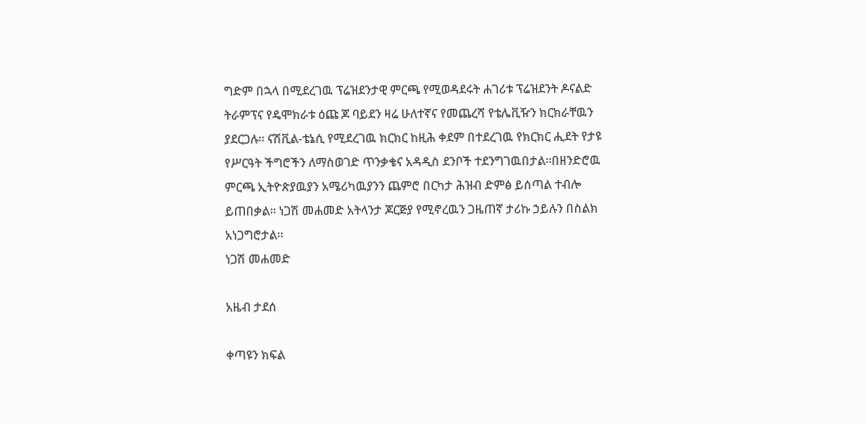ግድም በኋላ በሚደረገዉ ፕሬዝደንታዊ ምርጫ የሚወዳደሩት ሐገሪቱ ፕሬዝደንት ዶናልድ ትራምፕና የዴሞክራቱ ዕጩ ጆ ባይደን ዛሬ ሁለተኛና የመጨረሻ የቴሌቪዥን ክርክራቸዉን ያደርጋሉ። ናሽቪል-ቴኔሲ የሚደረገዉ ክርክር ከዚሕ ቀደም በተደረገዉ የክርክር ሒደት የታዩ የሥርዓት ችግሮችን ለማስወገድ ጥንቃቄና አዳዲስ ደንቦች ተደንግገዉበታል።በዘንድሮዉ ምርጫ ኢትዮጵያዉያን አሜሪካዉያንን ጨምሮ በርካታ ሕዝብ ድምፅ ይሰጣል ተብሎ ይጠበቃል። ነጋሽ መሐመድ አትላንታ ጆርጅያ የሚኖረዉን ጋዜጠኛ ታሪኩ ኃይሉን በስልክ አነጋግሮታል።
ነጋሽ መሐመድ

አዜብ ታደሰ

ቀጣዩን ክፍል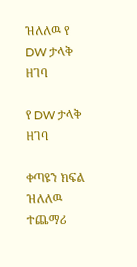ዝለለዉ የ DW ታላቅ ዘገባ

የ DW ታላቅ ዘገባ

ቀጣዩን ክፍል ዝለለዉ ተጨማሪ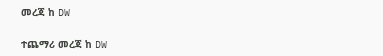መረጃ ከ DW

ተጨማሪ መረጃ ከ DW